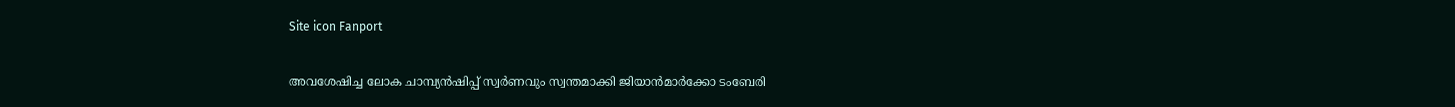Site icon Fanport

അവശേഷിച്ച ലോക ചാമ്പ്യൻഷിപ്പ് സ്വർണവും സ്വന്തമാക്കി ജിയാന്‍മാര്‍ക്കോ ടംബേരി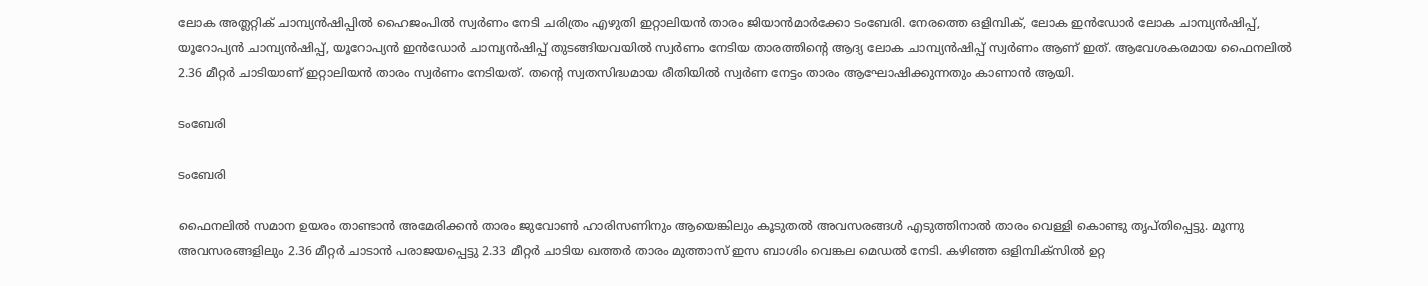ലോക അത്ലറ്റിക് ചാമ്പ്യൻഷിപ്പിൽ ഹൈജംപിൽ സ്വർണം നേടി ചരിത്രം എഴുതി ഇറ്റാലിയൻ താരം ജിയാന്‍മാര്‍ക്കോ ടംബേരി. നേരത്തെ ഒളിമ്പിക്, ലോക ഇൻഡോർ ലോക ചാമ്പ്യൻഷിപ്പ്, യൂറോപ്യൻ ചാമ്പ്യൻഷിപ്പ്, യൂറോപ്യൻ ഇൻഡോർ ചാമ്പ്യൻഷിപ്പ് തുടങ്ങിയവയിൽ സ്വർണം നേടിയ താരത്തിന്റെ ആദ്യ ലോക ചാമ്പ്യൻഷിപ്പ് സ്വർണം ആണ് ഇത്. ആവേശകരമായ ഫൈനലിൽ 2.36 മീറ്റർ ചാടിയാണ് ഇറ്റാലിയൻ താരം സ്വർണം നേടിയത്. തന്റെ സ്വതസിദ്ധമായ രീതിയിൽ സ്വർണ നേട്ടം താരം ആഘോഷിക്കുന്നതും കാണാൻ ആയി.

ടംബേരി

ടംബേരി

ഫൈനലിൽ സമാന ഉയരം താണ്ടാൻ അമേരിക്കൻ താരം ജുവോൺ ഹാരിസണിനും ആയെങ്കിലും കൂടുതൽ അവസരങ്ങൾ എടുത്തിനാൽ താരം വെള്ളി കൊണ്ടു തൃപ്തിപ്പെട്ടു. മൂന്നു അവസരങ്ങളിലും 2.36 മീറ്റർ ചാടാൻ പരാജയപ്പെട്ടു 2.33 മീറ്റർ ചാടിയ ഖത്തർ താരം മുത്താസ് ഇസ ബാശിം വെങ്കല മെഡൽ നേടി. കഴിഞ്ഞ ഒളിമ്പിക്സിൽ ഉറ്റ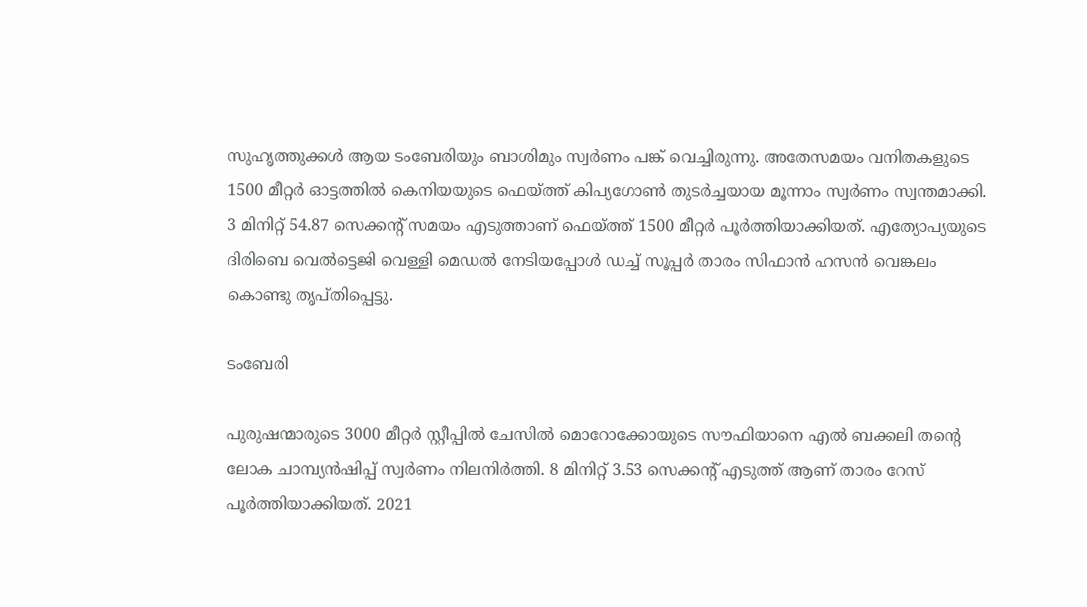സുഹൃത്തുക്കൾ ആയ ടംബേരിയും ബാശിമും സ്വർണം പങ്ക് വെച്ചിരുന്നു. അതേസമയം വനിതകളുടെ 1500 മീറ്റർ ഓട്ടത്തിൽ കെനിയയുടെ ഫെയ്ത്ത് കിപ്യഗോണ്‍ തുടർച്ചയായ മൂന്നാം സ്വർണം സ്വന്തമാക്കി. 3 മിനിറ്റ് 54.87 സെക്കന്റ് സമയം എടുത്താണ് ഫെയ്ത്ത് 1500 മീറ്റർ പൂർത്തിയാക്കിയത്. എത്യോപ്യയുടെ ദിരിബെ വെൽട്ടെജി വെള്ളി മെഡൽ നേടിയപ്പോൾ ഡച്ച് സൂപ്പർ താരം സിഫാൻ ഹസൻ വെങ്കലം കൊണ്ടു തൃപ്തിപ്പെട്ടു.

ടംബേരി

പുരുഷന്മാരുടെ 3000 മീറ്റർ സ്റ്റീപ്പിൽ ചേസിൽ മൊറോക്കോയുടെ സൗഫിയാനെ എൽ ബക്കലി തന്റെ ലോക ചാമ്പ്യൻഷിപ്പ് സ്വർണം നിലനിർത്തി. 8 മിനിറ്റ് 3.53 സെക്കന്റ് എടുത്ത് ആണ് താരം റേസ് പൂർത്തിയാക്കിയത്. 2021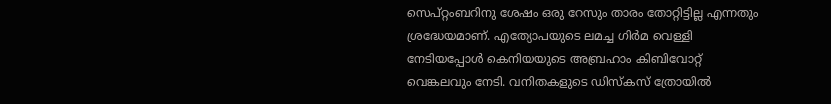സെപ്റ്റംബറിനു ശേഷം ഒരു റേസും താരം തോറ്റിട്ടില്ല എന്നതും ശ്രദ്ധേയമാണ്. എത്യോപയുടെ ലമച്ച ഗിർമ വെള്ളി നേടിയപ്പോൾ കെനിയയുടെ അബ്രഹാം കിബിവോറ്റ് വെങ്കലവും നേടി. വനിതകളുടെ ഡിസ്കസ് ത്രോയിൽ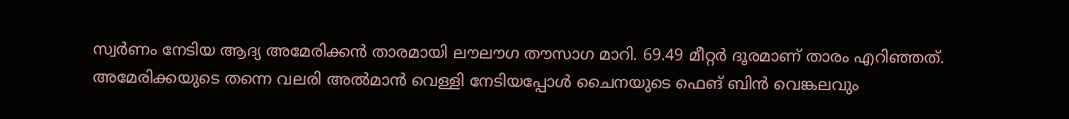സ്വർണം നേടിയ ആദ്യ അമേരിക്കൻ താരമായി ലൗലൗഗ തൗസാഗ മാറി. 69.49 മീറ്റർ ദൂരമാണ് താരം എറിഞ്ഞത്. അമേരിക്കയുടെ തന്നെ വലരി അൽമാൻ വെള്ളി നേടിയപ്പോൾ ചൈനയുടെ ഫെങ് ബിൻ വെങ്കലവും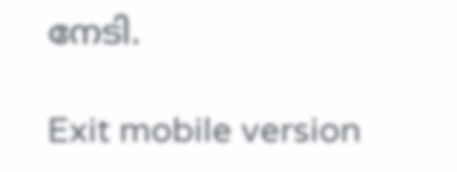നേടി.

Exit mobile version